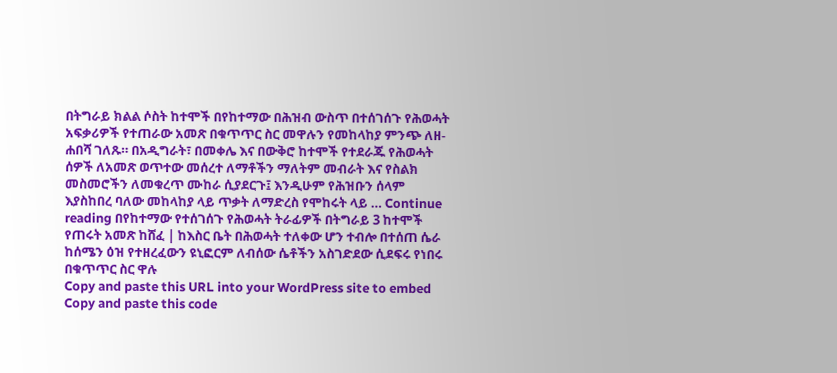በትግራይ ክልል ሶስት ከተሞች በየከተማው በሕዝብ ውስጥ በተሰገሰጉ የሕወሓት አፍቃሪዎች የተጠራው አመጽ በቁጥጥር ስር መዋሉን የመከላከያ ምንጭ ለዘ-ሐበሻ ገለጹ። በአዲግራት፣ በመቀሌ እና በውቅሮ ከተሞች የተደራጁ የሕወሓት ሰዎች ለአመጽ ወጥተው መሰረተ ለማቶችን ማለትም መብራት እና የስልክ መስመሮችን ለመቁረጥ ሙከራ ሲያደርጉ፤ እንዲሁም የሕዝቡን ሰላም እያስከበረ ባለው መከላከያ ላይ ጥቃት ለማድረስ የሞከሩት ላይ … Continue reading በየከተማው የተሰገሰጉ የሕወሓት ትራፊዎች በትግራይ 3 ከተሞች የጠሩት አመጽ ከሸፈ | ከእስር ቤት በሕወሓት ተለቀው ሆን ተብሎ በተሰጠ ሴራ ከሰሜን ዕዝ የተዘረፈውን ዩኒፎርም ለብሰው ሴቶችን አስገድደው ሲደፍሩ የነበሩ በቁጥጥር ስር ዋሉ
Copy and paste this URL into your WordPress site to embed
Copy and paste this code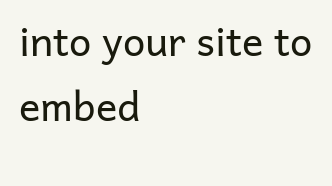into your site to embed